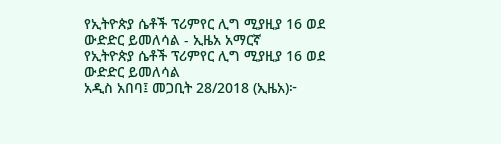የኢትዮጵያ ሴቶች ፕሪምየር ሊግ ሚያዚያ 16 ወደ ውድድር ይመለሳል - ኢዜአ አማርኛ
የኢትዮጵያ ሴቶች ፕሪምየር ሊግ ሚያዚያ 16 ወደ ውድድር ይመለሳል
አዲስ አበባ፤ መጋቢት 28/2018 (ኢዜአ)፦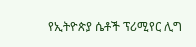የኢትዮጵያ ሴቶች ፕሪሚየር ሊግ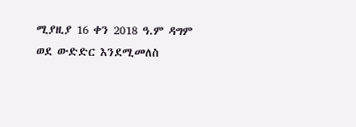ሚያዚያ 16 ቀን 2018 ዓ.ም ዳግም ወደ ውድድር እንደሚመለስ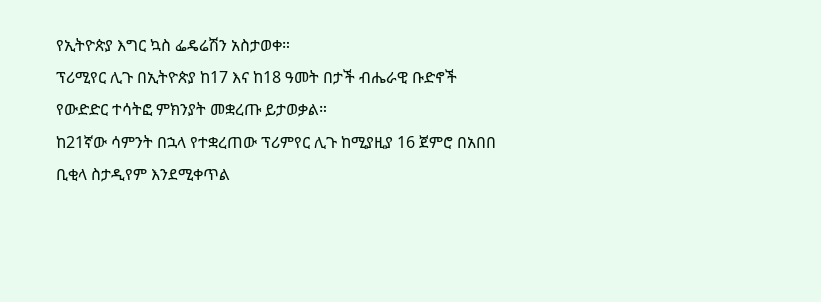የኢትዮጵያ እግር ኳስ ፌዴሬሽን አስታወቀ።
ፕሪሚየር ሊጉ በኢትዮጵያ ከ17 እና ከ18 ዓመት በታች ብሔራዊ ቡድኖች የውድድር ተሳትፎ ምክንያት መቋረጡ ይታወቃል።
ከ21ኛው ሳምንት በኋላ የተቋረጠው ፕሪምየር ሊጉ ከሚያዚያ 16 ጀምሮ በአበበ ቢቂላ ስታዲየም እንደሚቀጥል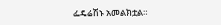ፌዴሬሽኑ አመልክቷል።